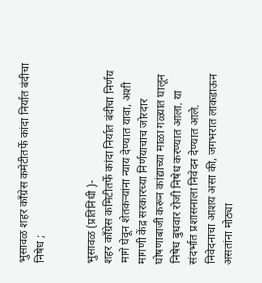भुसावळ शहर काँग्रेस कमेटीतर्फे कांदा निर्यात बंदीचा निषेध ;


भुसावळ (प्रतिनिधी )-
शहर काँग्रेस कमिटीतर्फे कांदा निर्यात बंदीचा निर्णय मागे घेवून शेतकर्‍यांना न्याय देण्यात यावा, अशी मागणी केंद्र सरकारच्या निर्णयाचाच जोरदार घोषणाबाजी करून कांद्याच्या माळा गळ्यात घालून निषेध बुधवार रोजी निषेध करण्यात आला. या संदर्भात प्रशासनाला निवेदन देण्यात आले.
निवेदनाचा आशय असा की, जगभरात लाकडाऊन असतांना मोठ्या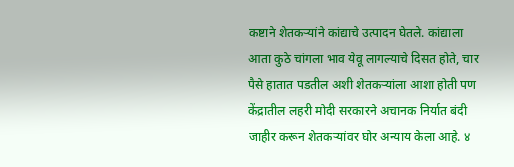कष्टाने शेतकर्‍यांने कांद्याचे उत्पादन घेतले. कांद्याला आता कुठे चांगला भाव येवू लागल्याचे दिसत होते, चार पैसे हातात पडतील अशी शेतकर्‍यांला आशा होती पण केंद्रातील लहरी मोदी सरकारने अचानक निर्यात बंदी जाहीर करून शेतकर्‍यांवर घोर अन्याय केला आहे. ४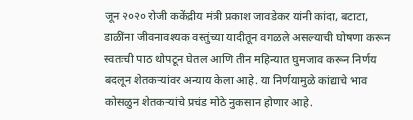जून २०२० रोजी ककेंद्रीय मंत्री प्रकाश जावडेकर यांनी कांदा, बटाटा, डाळींना जीवनावश्यक वस्तुंच्या यादीतून वगळले असल्याची घोषणा करून स्वतःची पाठ थोपटून घेतल आणि तीन महिन्यात घुमजाव करून निर्णय बदलून शेतकर्‍यांवर अन्याय केला आहे. या निर्णयामुळे कांद्याचे भाव कोसळुन शेतकर्‍यांचे प्रचंड मोठे नुकसान होणार आहे.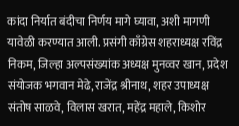कांदा निर्यात बंदीचा निर्णय मागे घ्यावा, अशी मागणी यावेळी करण्यात आली. प्रसंगी काँग्रेस शहराध्यक्ष रविंद्र निकम, जिल्हा अल्पसंख्यांक अध्यक्ष मुनव्वर खान, प्रदेश संयोजक भगवान मेढे, राजेंद्र श्रीनाथ, शहर उपाध्यक्ष संतोष साळवे, विलास खरात, महेंद्र महाले, किशोर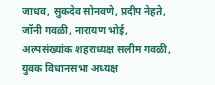जाधव, सुकदेव सोनवणे, प्रदीप नेहते, जॉनी गवळी, नारायण भोई, अल्पसंख्यांक शहराध्यक्ष सलीम गवळी, युवक विधानसभा अध्यक्ष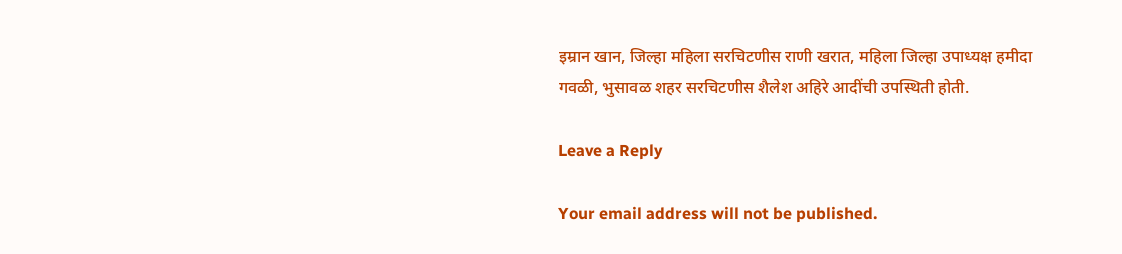इम्रान खान, जिल्हा महिला सरचिटणीस राणी खरात, महिला जिल्हा उपाध्यक्ष हमीदा गवळी, भुसावळ शहर सरचिटणीस शैलेश अहिरे आदींची उपस्थिती होती.

Leave a Reply

Your email address will not be published.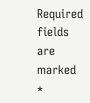Required fields are marked *